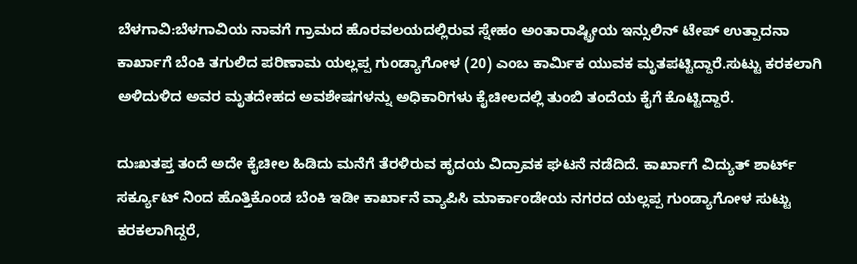ಬೆಳಗಾವಿ:ಬೆಳಗಾವಿಯ ನಾವಗೆ ಗ್ರಾಮದ ಹೊರವಲಯದಲ್ಲಿರುವ ಸ್ನೇಹಂ ಅಂತಾರಾಷ್ಟ್ರೀಯ ಇನ್ಸುಲಿನ್ ಟೇಪ್ ಉತ್ಪಾದನಾ ಕಾರ್ಖಾಗೆ ಬೆಂಕಿ ತಗುಲಿದ ಪರಿಣಾಮ ಯಲ್ಲಪ್ಪ ಗುಂಡ್ಯಾಗೋಳ (20) ಎಂಬ ಕಾರ್ಮಿಕ ಯುವಕ ಮೃತಪಟ್ಟಿದ್ದಾರೆ.ಸುಟ್ಟು ಕರಕಲಾಗಿ ಅಳಿದುಳಿದ ಅವರ ಮೃತದೇಹದ ಅವಶೇಷಗಳನ್ನು ಅಧಿಕಾರಿಗಳು ಕೈಚೀಲದಲ್ಲಿ ತುಂಬಿ ತಂದೆಯ ಕೈಗೆ ಕೊಟ್ಟಿದ್ದಾರೆ.

ದುಃಖತಪ್ತ ತಂದೆ ಅದೇ ಕೈಚೀಲ ಹಿಡಿದು ಮನೆಗೆ ತೆರಳಿರುವ ಹೃದಯ ವಿದ್ರಾವಕ ಘಟನೆ ನಡೆದಿದೆ. ಕಾರ್ಖಾಗೆ ವಿದ್ಯುತ್ ಶಾರ್ಟ್ ಸರ್ಕ್ಯೂಟ್ ನಿಂದ ಹೊತ್ತಿಕೊಂಡ ಬೆಂಕಿ ಇಡೀ ಕಾರ್ಖಾನೆ ವ್ಯಾಪಿಸಿ ಮಾರ್ಕಾಂಡೇಯ ನಗರದ ಯಲ್ಲಪ್ಪ ಗುಂಡ್ಯಾಗೋಳ ಸುಟ್ಟು ಕರಕಲಾಗಿದ್ದರೆ,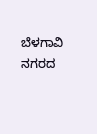ಬೆಳಗಾವಿ ನಗರದ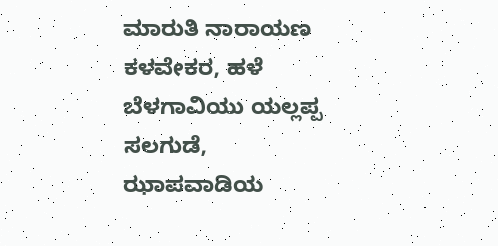ಮಾರುತಿ ನಾರಾಯಣ ಕಳವೇಕರ, ಹಳೆ ಬೆಳಗಾವಿಯು ಯಲ್ಲಪ್ಪ ಸಲಗುಡೆ, ಝಾಪವಾಡಿಯ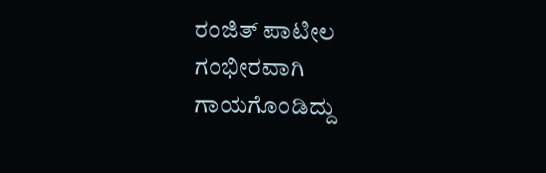ರಂಜಿತ್ ಪಾಟೀಲ ಗಂಭೀರವಾಗಿ ಗಾಯಗೊಂಡಿದ್ದು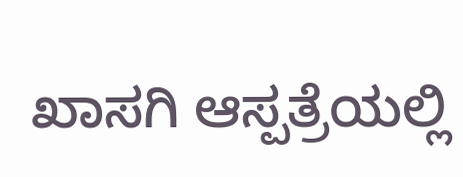ಖಾಸಗಿ ಆಸ್ಪತ್ರೆಯಲ್ಲಿ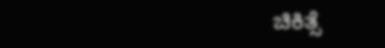ಚಿಕಿತ್ಸೆ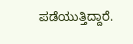ಪಡೆಯುತ್ತಿದ್ದಾರೆ.